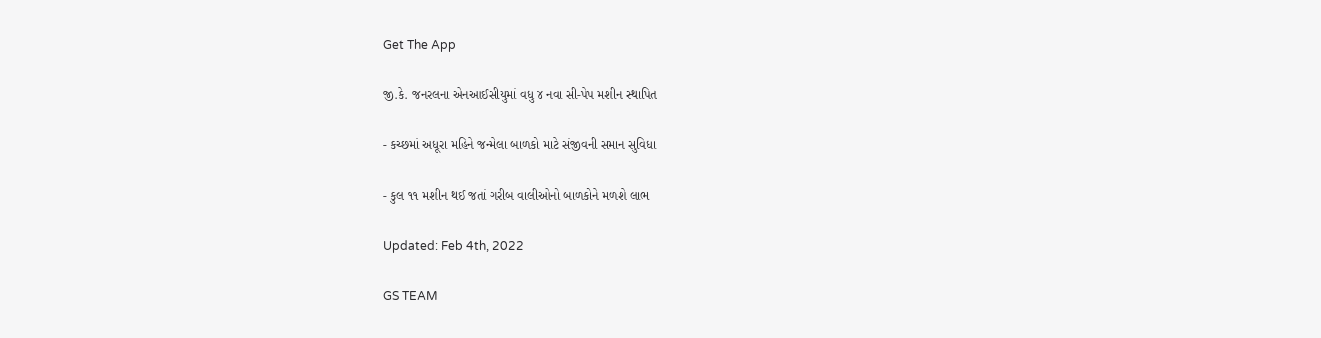Get The App

જી.કે. જનરલના એનઆઈસીયુમાં વધુ ૪ નવા સી-પેપ મશીન સ્થાપિત

- કચ્છમાં અધૂરા મહિને જન્મેલા બાળકો માટે સંજીવની સમાન સુવિધા

- કુલ ૧૧ મશીન થઈ જતાં ગરીબ વાલીઓનો બાળકોને મળશે લાભ

Updated: Feb 4th, 2022

GS TEAM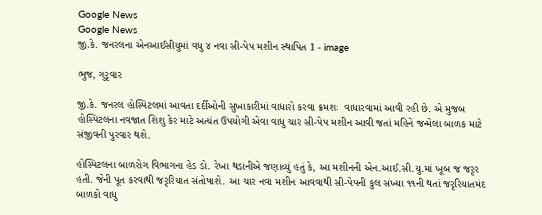Google News
Google News
જી.કે. જનરલના એનઆઈસીયુમાં વધુ ૪ નવા સી-પેપ મશીન સ્થાપિત 1 - image

ભુજ, ગુરૃવાર

જી.કે. જનરલ હોસ્પિટલમાં આવતા દર્દીઓની સુખાકારીમાં વાધારો કરવા ક્રમશઃ  વાધારવામાં આવી રહી છે. એ મુજબ હોસ્પિટલના નવજાત શિશુ કેર માટે અત્યંત ઉપયોગી એવા વાધુ ચાર સી-પેપ મશીન આવી જતાં મહિને જન્મેલા બાળક માટે સંજીવની પુરવાર થશે.

હોસ્પિટલના બાળરોગ વિભાગના હેડ ડો. રેખા થડાનીએ જણાવ્યું હતું કે, આ મશીનની એન.આઈ.સી.યુ.માં ખૂબ જ જરૃર હતી. જેની પૂત કરવાથી જરૃરિયાત સંતોષાશે. આ ચાર નવા મશીન આવવાથી સી-પેપની કુલ સંખ્યા ૧૧ની થતાં જરૃરિયાતમંદ બાળકો વાધુ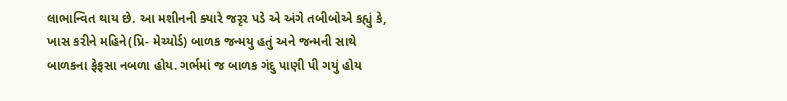લાભાન્વિત થાય છે. આ મશીનની ક્યારે જરૃર પડે એ અંગે તબીબોએ કહ્યું કે, ખાસ કરીને મહિને(પ્રિ- મેચ્યોર્ડ) બાળક જન્મયુ હતું અને જન્મની સાથે બાળકના ફેફસા નબળા હોય. ગર્ભમાં જ બાળક ગંદુ પાણી પી ગયું હોય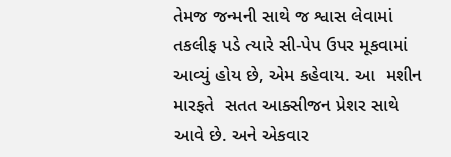તેમજ જન્મની સાથે જ શ્વાસ લેવામાં તકલીફ પડે ત્યારે સી-પેપ ઉપર મૂકવામાં આવ્યું હોય છે, એમ કહેવાય. આ  મશીન મારફતે  સતત આક્સીજન પ્રેશર સાથે આવે છે. અને એકવાર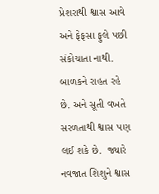પ્રેશરાથી શ્વાસ આવે અને ફેફસા ફુલે પછી સંકોચાતા નાથી. બાળકને રાહત રહે છે. અને સૂતી વખતે સરળતાથી શ્વાસ પણ લઈ શકે છે.  જ્યારે નવજાત શિશુને શ્વાસ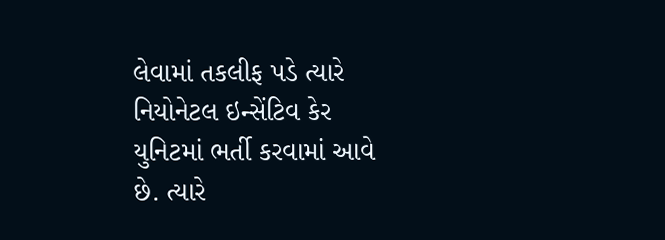લેવામાં તકલીફ પડે ત્યારે નિયોનેટલ ઇન્સેંટિવ કેર યુનિટમાં ભર્તી કરવામાં આવે છે. ત્યારે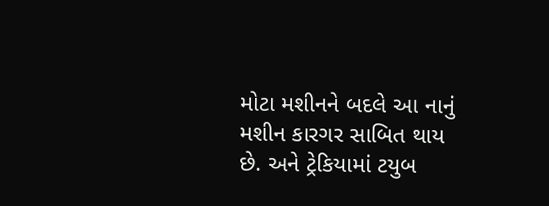મોટા મશીનને બદલે આ નાનું મશીન કારગર સાબિત થાય છે. અને ટ્રેકિયામાં ટયુબ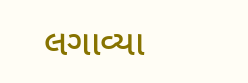લગાવ્યા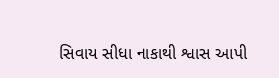સિવાય સીધા નાકાથી શ્વાસ આપી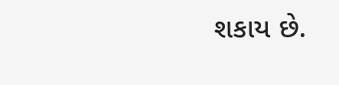શકાય છે.